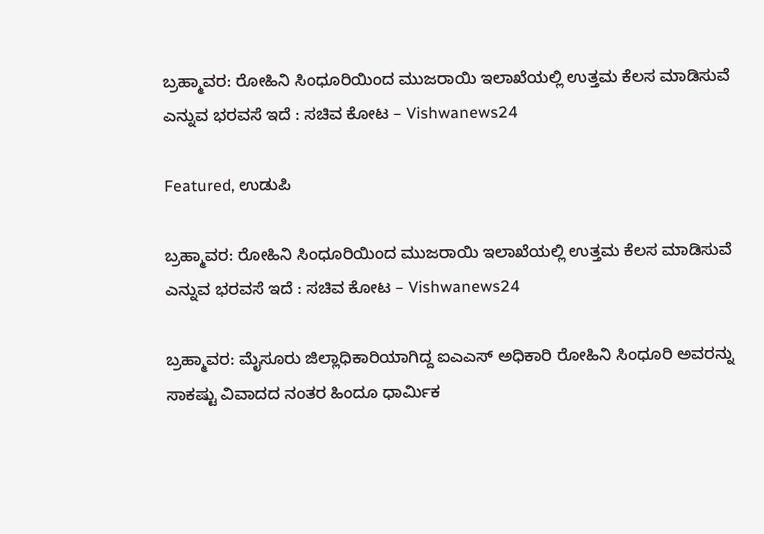ಬ್ರಹ್ಮಾವರ: ರೋಹಿನಿ ಸಿಂಧೂರಿಯಿಂದ ಮುಜರಾಯಿ ಇಲಾಖೆಯಲ್ಲಿ ಉತ್ತಮ ಕೆಲಸ ಮಾಡಿಸುವೆ ಎನ್ನುವ ಭರವಸೆ ಇದೆ : ಸಚಿವ ಕೋಟ – Vishwanews24

Featured, ಉಡುಪಿ

ಬ್ರಹ್ಮಾವರ: ರೋಹಿನಿ ಸಿಂಧೂರಿಯಿಂದ ಮುಜರಾಯಿ ಇಲಾಖೆಯಲ್ಲಿ ಉತ್ತಮ ಕೆಲಸ ಮಾಡಿಸುವೆ ಎನ್ನುವ ಭರವಸೆ ಇದೆ : ಸಚಿವ ಕೋಟ – Vishwanews24

ಬ್ರಹ್ಮಾವರ: ಮೈಸೂರು ಜಿಲ್ಲಾಧಿಕಾರಿಯಾಗಿದ್ದ ಐಎಎಸ್ ಅಧಿಕಾರಿ ರೋಹಿನಿ ಸಿಂಧೂರಿ ಅವರನ್ನು ಸಾಕಷ್ಟು ವಿವಾದದ ನಂತರ ಹಿಂದೂ ಧಾರ್ಮಿಕ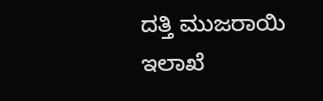ದತ್ತಿ ಮುಜರಾಯಿ ಇಲಾಖೆ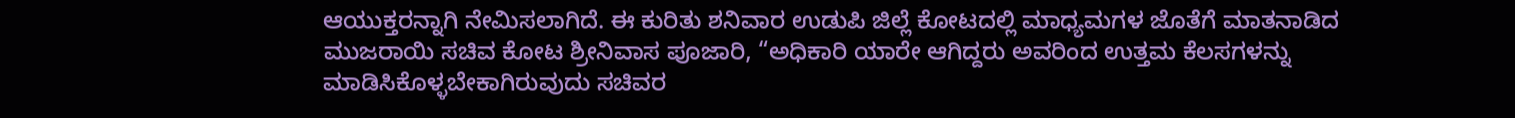ಆಯುಕ್ತರನ್ನಾಗಿ ನೇಮಿಸಲಾಗಿದೆ. ಈ ಕುರಿತು ಶನಿವಾರ ಉಡುಪಿ ಜಿಲ್ಲೆ ಕೋಟದಲ್ಲಿ ಮಾಧ್ಯಮಗಳ ಜೊತೆಗೆ ಮಾತನಾಡಿದ ಮುಜರಾಯಿ ಸಚಿವ ಕೋಟ ಶ್ರೀನಿವಾಸ ಪೂಜಾರಿ, “ಅಧಿಕಾರಿ ಯಾರೇ ಆಗಿದ್ದರು ಅವರಿಂದ ಉತ್ತಮ ಕೆಲಸಗಳನ್ನು ಮಾಡಿಸಿಕೊಳ್ಳಬೇಕಾಗಿರುವುದು ಸಚಿವರ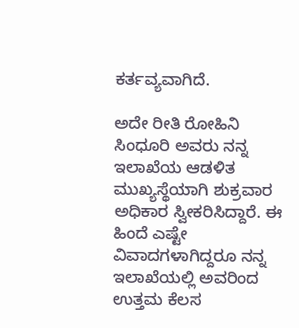ಕರ್ತವ್ಯವಾಗಿದೆ.

ಅದೇ ರೀತಿ ರೋಹಿನಿ ಸಿಂಧೂರಿ ಅವರು ನನ್ನ ಇಲಾಖೆಯ ಆಡಳಿತ ಮುಖ್ಯಸ್ಥೆಯಾಗಿ ಶುಕ್ರವಾರ ಅಧಿಕಾರ ಸ್ವೀಕರಿಸಿದ್ದಾರೆ. ಈ ಹಿಂದೆ ಎಷ್ಟೇ ವಿವಾದಗಳಾಗಿದ್ದರೂ ನನ್ನ ಇಲಾಖೆಯಲ್ಲಿ ಅವರಿಂದ ಉತ್ತಮ ಕೆಲಸ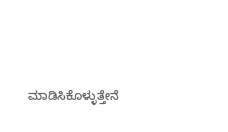ಮಾಡಿಸಿಕೊಳ್ಳುತ್ತೇನೆ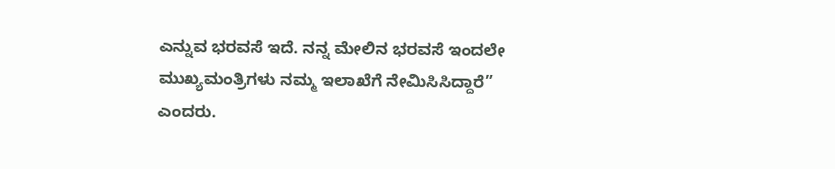ಎನ್ನುವ ಭರವಸೆ ಇದೆ. ನನ್ನ ಮೇಲಿನ ಭರವಸೆ ಇಂದಲೇ ಮುಖ್ಯಮಂತ್ರಿಗಳು ನಮ್ಮ ಇಲಾಖೆಗೆ ನೇಮಿಸಿಸಿದ್ದಾರೆ” ಎಂದರು.